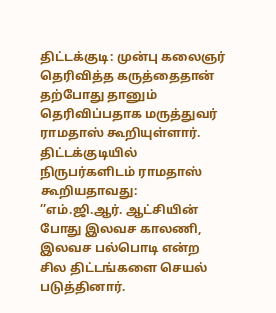திட்டக்குடி: முன்பு கலைஞர் தெரிவித்த கருத்தைதான் தற்போது தானும் தெரிவிப்பதாக மருத்துவர் ராமதாஸ் கூறியுள்ளார்.
திட்டக்குடியில் நிருபர்களிடம் ராமதாஸ் கூறியதாவது:
’’எம்.ஜி.ஆர். ஆட்சியின் போது இலவச காலணி, இலவச பல்பொடி என்ற சில திட்டங்களை செயல் படுத்தினார்.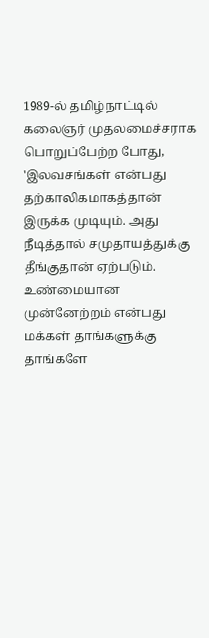1989-ல் தமிழ்நாட்டில் கலைஞர் முதலமைச்சராக பொறுப்பேற்ற போது, 'இலவசங்கள் என்பது தற்காலிகமாகத்தான் இருக்க முடியும். அது நீடித்தால் சமுதாயத்துக்கு தீங்குதான் ஏற்படும். உண்மையான முன்னேற்றம் என்பது மக்கள் தாங்களுக்கு தாங்களே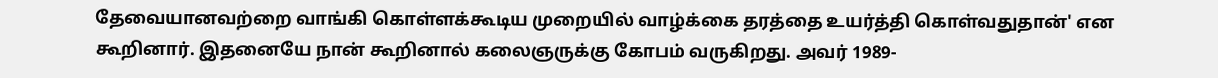தேவையானவற்றை வாங்கி கொள்ளக்கூடிய முறையில் வாழ்க்கை தரத்தை உயர்த்தி கொள்வதுதான்' என கூறினார். இதனையே நான் கூறினால் கலைஞருக்கு கோபம் வருகிறது. அவர் 1989-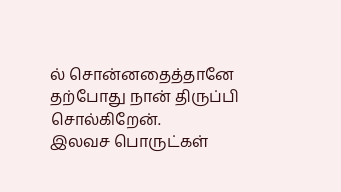ல் சொன்னதைத்தானே தற்போது நான் திருப்பி சொல்கிறேன்.
இலவச பொருட்கள்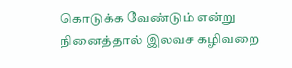கொடுக்க வேண்டும் என்று நினைத்தால் இலவச கழிவறை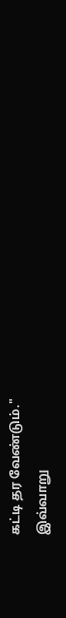கட்டி தர வேண்டும்."
இவ்வாறு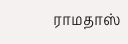ராமதாஸ்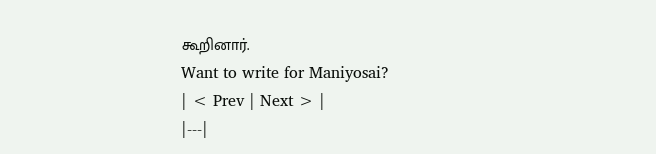கூறினார்.
Want to write for Maniyosai?
| < Prev | Next > |
|---|